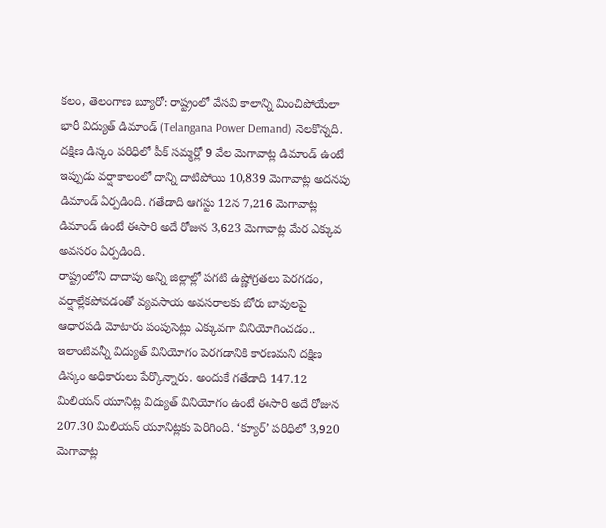కలం, తెలంగాణ బ్యూరో: రాష్ట్రంలో వేసవి కాలాన్ని మించిపోయేలా భారీ విద్యుత్ డిమాండ్ (Telangana Power Demand) నెలకొన్నది. దక్షిణ డిస్కం పరిధిలో పీక్ సమ్మర్లో 9 వేల మెగావాట్ల డిమాండ్ ఉంటే ఇప్పుడు వర్షాకాలంలో దాన్ని దాటిపోయి 10,839 మెగావాట్ల అదనపు డిమాండ్ ఏర్పడింది. గతేడాది ఆగస్టు 12న 7,216 మెగావాట్ల డిమాండ్ ఉంటే ఈసారి అదే రోజున 3,623 మెగావాట్ల మేర ఎక్కువ అవసరం ఏర్పడింది.
రాష్ట్రంలోని దాదాపు అన్ని జిల్లాల్లో పగటి ఉష్ణోగ్రతలు పెరగడం, వర్షాల్లేకపోవడంతో వ్యవసాయ అవసరాలకు బోరు బావులపై ఆధారపడి మోటారు పంపుసెట్లు ఎక్కువగా వినియోగించడం.. ఇలాంటివన్నీ విద్యుత్ వినియోగం పెరగడానికి కారణమని దక్షిణ డిస్కం అధికారులు పేర్కొన్నారు. అందుకే గతేడాది 147.12 మిలియన్ యూనిట్ల విద్యుత్ వినియోగం ఉంటే ఈసారి అదే రోజున 207.30 మిలియన్ యూనిట్లకు పెరిగింది. ‘క్యూర్’ పరిధిలో 3,920 మెగావాట్ల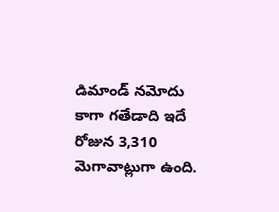డిమాండ్ నమోదు కాగా గతేడాది ఇదే రోజున 3,310 మెగావాట్లుగా ఉంది.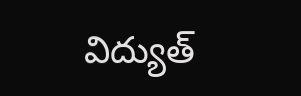విద్యుత్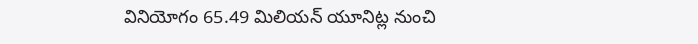వినియోగం 65.49 మిలియన్ యూనిట్ల నుంచి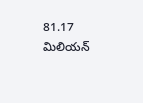81.17 మిలియన్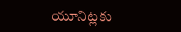యూనిట్లకు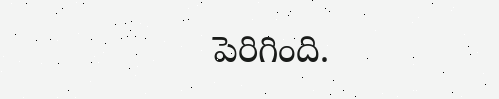పెరిగింది.